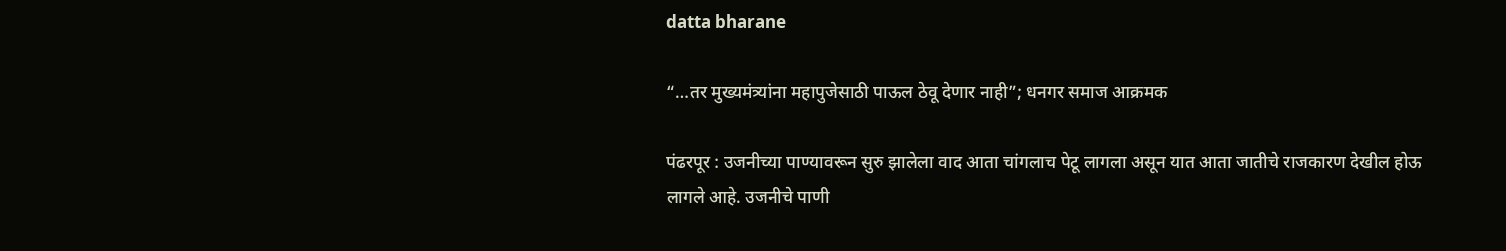datta bharane

“…तर मुख्यमंत्र्यांना महापुजेसाठी पाऊल ठेवू देणार नाही”; धनगर समाज आक्रमक

पंढरपूर : उजनीच्या पाण्यावरून सुरु झालेला वाद आता चांगलाच पेटू लागला असून यात आता जातीचे राजकारण देखील होऊ लागले आहे. उजनीचे पाणी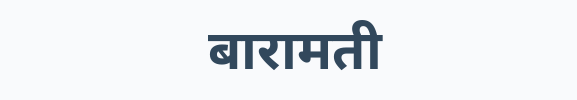बारामती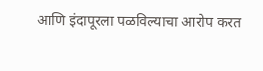आणि इंदापूरला पळविल्याचा आरोप करत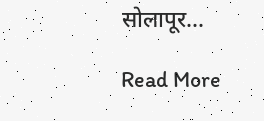सोलापूर...

Read More